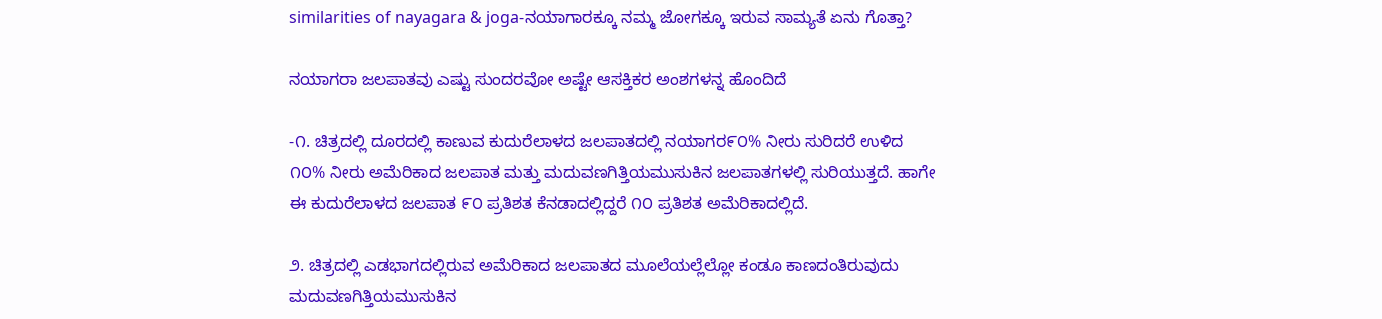similarities of nayagara & joga-ನಯಾಗಾರಕ್ಕೂ ನಮ್ಮ ಜೋಗಕ್ಕೂ ಇರುವ ಸಾಮ್ಯತೆ ಏನು ಗೊತ್ತಾ?

ನಯಾಗರಾ ಜಲಪಾತವು ಎಷ್ಟು ಸುಂದರವೋ ಅಷ್ಟೇ ಆಸಕ್ತಿಕರ ಅಂಶಗಳನ್ನ ಹೊಂದಿದೆ

-೧. ಚಿತ್ರದಲ್ಲಿ ದೂರದಲ್ಲಿ ಕಾಣುವ ಕುದುರೆಲಾಳದ ಜಲಪಾತದಲ್ಲಿ ನಯಾಗರ೯೦% ನೀರು ಸುರಿದರೆ ಉಳಿದ ೧೦% ನೀರು ಅಮೆರಿಕಾದ ಜಲಪಾತ ಮತ್ತು ಮದುವಣಗಿತ್ತಿಯಮುಸುಕಿನ ಜಲಪಾತಗಳಲ್ಲಿ ಸುರಿಯುತ್ತದೆ. ಹಾಗೇ ಈ ಕುದುರೆಲಾಳದ ಜಲಪಾತ ೯೦ ಪ್ರತಿಶತ ಕೆನಡಾದಲ್ಲಿದ್ದರೆ ೧೦ ಪ್ರತಿಶತ ಅಮೆರಿಕಾದಲ್ಲಿದೆ.

೨. ಚಿತ್ರದಲ್ಲಿ ಎಡಭಾಗದಲ್ಲಿರುವ ಅಮೆರಿಕಾದ ಜಲಪಾತದ ಮೂಲೆಯಲ್ಲೆಲ್ಲೋ ಕಂಡೂ ಕಾಣದಂತಿರುವುದು ಮದುವಣಗಿತ್ತಿಯಮುಸುಕಿನ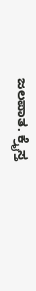ಜಲಪಾತ. ಕ್ರೈಸ್ತ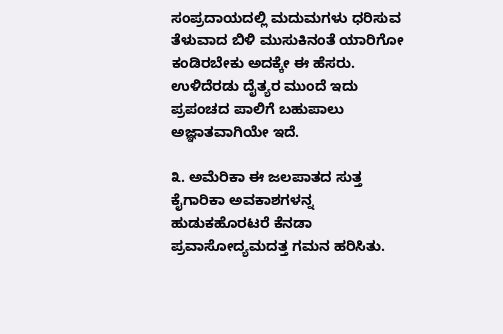ಸಂಪ್ರದಾಯದಲ್ಲಿ ಮದುಮಗಳು ಧರಿಸುವ ತೆಳುವಾದ ಬಿಳಿ ಮುಸುಕಿನಂತೆ ಯಾರಿಗೋ ಕಂಡಿರಬೇಕು ಅದಕ್ಕೇ ಈ ಹೆಸರು. ಉಳಿದೆರಡು ದೈತ್ಯರ ಮುಂದೆ ಇದು ಪ್ರಪಂಚದ ಪಾಲಿಗೆ ಬಹುಪಾಲು ಅಜ್ಞಾತವಾಗಿಯೇ ಇದೆ.

೩. ಅಮೆರಿಕಾ ಈ ಜಲಪಾತದ ಸುತ್ತ ಕೈಗಾರಿಕಾ ಅವಕಾಶಗಳನ್ನ ಹುಡುಕಹೊರಟರೆ ಕೆನಡಾ ಪ್ರವಾಸೋದ್ಯಮದತ್ತ ಗಮನ ಹರಿಸಿತು.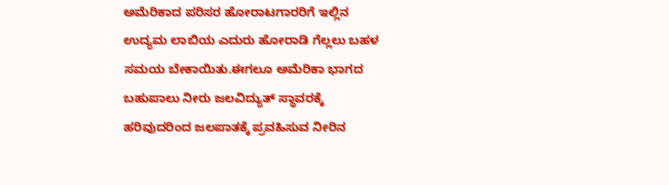ಅಮೆರಿಕಾದ ಪರಿಸರ ಹೋರಾಟಗಾರರಿಗೆ ಇಲ್ಲಿನ ಉದ್ಯಮ ಲಾಬಿಯ ಎದುರು ಹೋರಾಡಿ ಗೆಲ್ಲಲು ಬಹಳ ಸಮಯ ಬೇಕಾಯಿತು.ಈಗಲೂ ಅಮೆರಿಕಾ ಭಾಗದ ಬಹುಪಾಲು ನೀರು ಜಲವಿದ್ಯುತ್ ಸ್ಥಾವರಕ್ಕೆ ಹರಿವುದರಿಂದ ಜಲಪಾತಕ್ಕೆ ಪ್ರವಹಿಸುವ ನೀರಿನ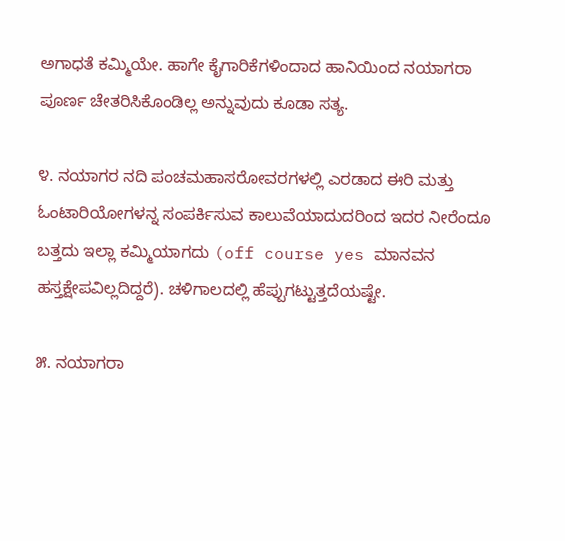ಅಗಾಧತೆ ಕಮ್ಮಿಯೇ. ಹಾಗೇ ಕೈಗಾರಿಕೆಗಳಿಂದಾದ ಹಾನಿಯಿಂದ ನಯಾಗರಾ ಪೂರ್ಣ ಚೇತರಿಸಿಕೊಂಡಿಲ್ಲ ಅನ್ನುವುದು ಕೂಡಾ ಸತ್ಯ.

೪. ನಯಾಗರ ನದಿ ಪಂಚಮಹಾಸರೋವರಗಳಲ್ಲಿ ಎರಡಾದ ಈರಿ ಮತ್ತು ಓಂಟಾರಿಯೋಗಳನ್ನ ಸಂಪರ್ಕಿಸುವ ಕಾಲುವೆಯಾದುದರಿಂದ ಇದರ ನೀರೆಂದೂ ಬತ್ತದು ಇಲ್ಲಾ ಕಮ್ಮಿಯಾಗದು (off course yes ಮಾನವನ ಹಸ್ತಕ್ಷೇಪವಿಲ್ಲದಿದ್ದರೆ). ಚಳಿಗಾಲದಲ್ಲಿ ಹೆಪ್ಪುಗಟ್ಟುತ್ತದೆಯಷ್ಟೇ.

೫. ನಯಾಗರಾ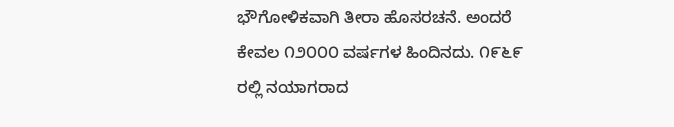ಭೌಗೋಳಿಕವಾಗಿ ತೀರಾ ಹೊಸರಚನೆ. ಅಂದರೆ ಕೇವಲ ೧೨೦೦೦ ವರ್ಷಗಳ ಹಿಂದಿನದು‌. ೧೯೬೯ ರಲ್ಲಿ ನಯಾಗರಾದ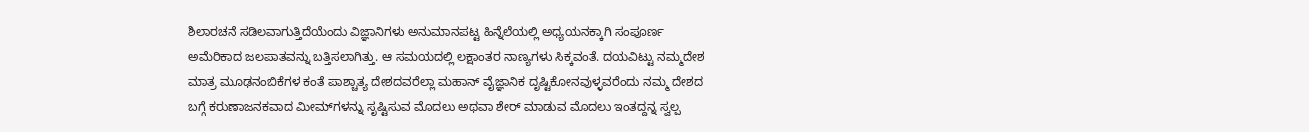ಶಿಲಾರಚನೆ ಸಡಿಲವಾಗುತ್ತಿದೆಯೆಂದು ವಿಜ್ಞಾನಿಗಳು ಅನುಮಾನಪಟ್ಟ ಹಿನ್ನೆಲೆಯಲ್ಲಿ ಅಧ್ಯಯನಕ್ಕಾಗಿ ಸಂಪೂರ್ಣ ಅಮೆರಿಕಾದ ಜಲಪಾತವನ್ನು ಬತ್ತಿಸಲಾಗಿತ್ತು. ಆ ಸಮಯದಲ್ಲಿ ಲಕ್ಷಾಂತರ ನಾಣ್ಯಗಳು ಸಿಕ್ಕವಂತೆ. ದಯವಿಟ್ಟು ನಮ್ಮದೇಶ ಮಾತ್ರ ಮೂಢನಂಬಿಕೆಗಳ‌ ಕಂತೆ ಪಾಶ್ಚಾತ್ಯ ದೇಶದವರೆಲ್ಲಾ ಮಹಾನ್ ವೈಜ್ಞಾನಿಕ ದೃಷ್ಟಿಕೋನವುಳ್ಳವರೆಂದು ನಮ್ಮ ದೇಶದ ಬಗ್ಗೆ ಕರುಣಾಜನಕವಾದ ಮೀಮ್‌ಗಳನ್ನು ಸೃಷ್ಟಿಸುವ ಮೊದಲು ಅಥವಾ ಶೇರ್ ಮಾಡುವ ಮೊದಲು ಇಂತದ್ದನ್ನ ಸ್ವಲ್ಪ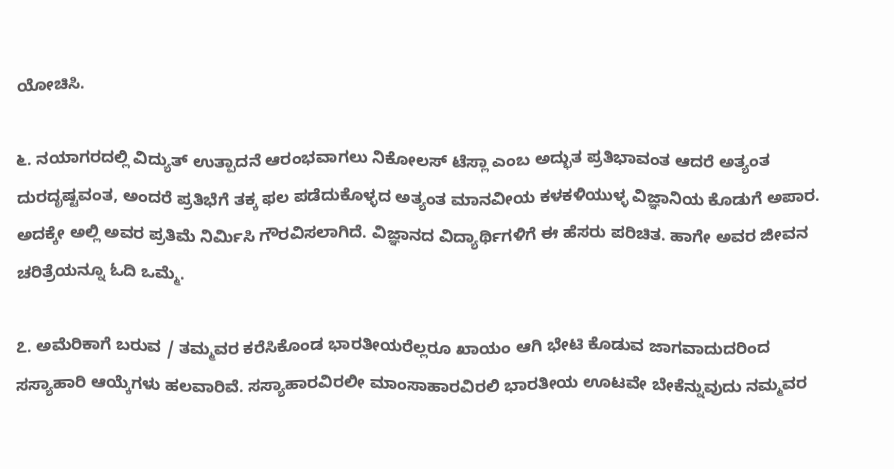ಯೋಚಿಸಿ.

೬. ನಯಾಗರದಲ್ಲಿ ವಿದ್ಯುತ್ ಉತ್ಪಾದನೆ ಆರಂಭವಾಗಲು ನಿಕೋಲಸ್ ಟೆಸ್ಲಾ ಎಂಬ ಅದ್ಭುತ ಪ್ರತಿಭಾವಂತ ಆದರೆ ಅತ್ಯಂತ ದುರದೃಷ್ಟವಂತ, ಅಂದರೆ ಪ್ರತಿಭೆಗೆ ತಕ್ಕ ಫಲ ಪಡೆದುಕೊಳ್ಳದ ಅತ್ಯಂತ ಮಾನವೀಯ ಕಳಕಳಿಯುಳ್ಳ ವಿಜ್ಞಾನಿಯ ಕೊಡುಗೆ ಅಪಾರ. ಅದಕ್ಕೇ ಅಲ್ಲಿ ಅವರ ಪ್ರತಿಮೆ ನಿರ್ಮಿಸಿ ಗೌರವಿಸಲಾಗಿದೆ. ವಿಜ್ಞಾನದ ವಿದ್ಯಾರ್ಥಿಗಳಿಗೆ ಈ ಹೆಸರು ಪರಿಚಿತ. ಹಾಗೇ ಅವರ ಜೀವನ ಚರಿತ್ರೆಯನ್ನೂ ಓದಿ ಒಮ್ಮೆ.

೭. ಅಮೆರಿಕಾಗೆ ಬರುವ / ತಮ್ಮವರ ಕರೆಸಿಕೊಂಡ ಭಾರತೀಯರೆಲ್ಲರೂ ಖಾಯಂ ಆಗಿ ಭೇಟಿ ಕೊಡುವ ಜಾಗವಾದುದರಿಂದ ಸಸ್ಯಾಹಾರಿ ಆಯ್ಕೆಗಳು ಹಲವಾರಿವೆ. ಸಸ್ಯಾಹಾರವಿರಲೀ ಮಾಂಸಾಹಾರವಿರಲಿ ಭಾರತೀಯ ಊಟವೇ ಬೇಕೆನ್ನುವುದು ನಮ್ಮವರ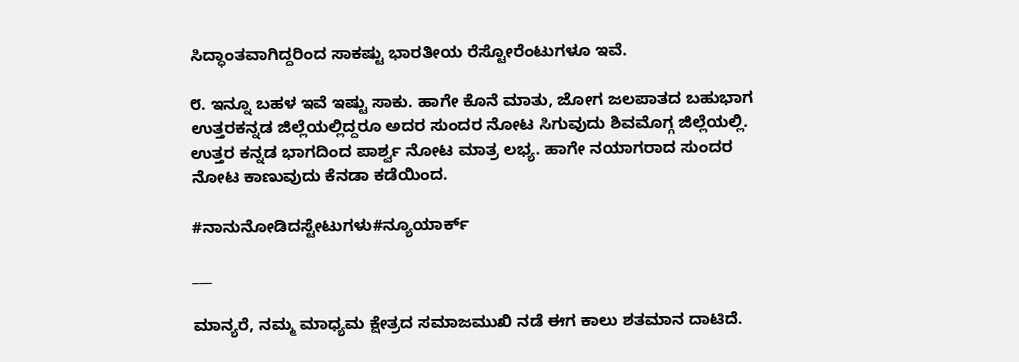ಸಿದ್ಧಾಂತವಾಗಿದ್ದರಿಂದ ಸಾಕಷ್ಟು ಭಾರತೀಯ ರೆಸ್ಟೋರೆಂಟುಗಳೂ ಇವೆ.

೮. ಇನ್ನೂ ಬಹಳ ಇವೆ ಇಷ್ಟು ಸಾಕು. ಹಾಗೇ ಕೊನೆ ಮಾತು, ಜೋಗ ಜಲಪಾತದ ಬಹುಭಾಗ ಉತ್ತರಕನ್ನಡ ಜಿಲ್ಲೆಯಲ್ಲಿದ್ದರೂ ಅದರ ಸುಂದರ ನೋಟ ಸಿಗುವುದು ಶಿವಮೊಗ್ಗ ಜಿಲ್ಲೆಯಲ್ಲಿ. ಉತ್ತರ ಕನ್ನಡ ಭಾಗದಿಂದ ಪಾರ್ಶ್ವ ನೋಟ ಮಾತ್ರ ಲಭ್ಯ. ಹಾಗೇ ನಯಾಗರಾದ ಸುಂದರ ನೋಟ ಕಾಣುವುದು ಕೆನಡಾ ಕಡೆಯಿಂದ.

#ನಾನುನೋಡಿದಸ್ಟೇಟುಗಳು#ನ್ಯೂಯಾರ್ಕ್

___

ಮಾನ್ಯರೆ, ನಮ್ಮ ಮಾಧ್ಯಮ ಕ್ಷೇತ್ರದ ಸಮಾಜಮುಖಿ ನಡೆ ಈಗ ಕಾಲು ಶತಮಾನ ದಾಟಿದೆ.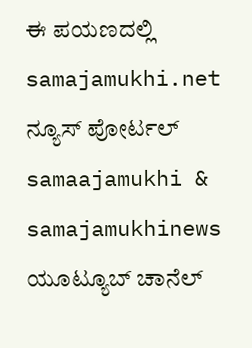ಈ ಪಯಣದಲ್ಲಿ samajamukhi.net ನ್ಯೂಸ್ ಪೋರ್ಟಲ್ samaajamukhi & samajamukhinews ಯೂಟ್ಯೂಬ್ ಚಾನೆಲ್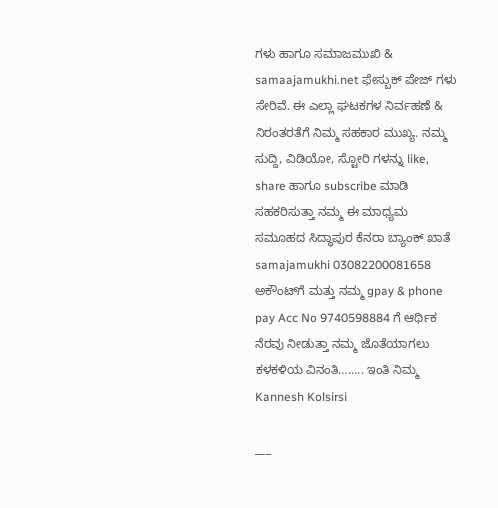ಗಳು ಹಾಗೂ ಸಮಾಜಮುಖಿ & samaajamukhi.net ಫೇಸ್ಬುಕ್ ಪೇಜ್ ಗಳು ಸೇರಿವೆ. ಈ ಎಲ್ಲಾ ಘಟಕಗಳ ನಿರ್ವಹಣೆ & ನಿರಂತರತೆಗೆ ನಿಮ್ಮ ಸಹಕಾರ ಮುಖ್ಯ. ನಮ್ಮ ಸುದ್ದಿ, ವಿಡಿಯೋ, ಸ್ಟೋರಿ ಗಳನ್ನು like, share ಹಾಗೂ subscribe ಮಾಡಿ ಸಹಕರಿಸುತ್ತಾ ನಮ್ಮ ಈ ಮಾಧ್ಯಮ ಸಮೂಹದ ಸಿದ್ಧಾಪುರ ಕೆನರಾ ಬ್ಯಾಂಕ್ ಖಾತೆ samajamukhi 03082200081658 ಅಕೌಂಟ್‌ಗೆ ಮತ್ತು ನಮ್ಮ gpay & phone pay Acc No 9740598884 ಗೆ ಆರ್ಥಿಕ ನೆರವು ನೀಡುತ್ತಾ ನಮ್ಮ ಜೊತೆಯಾಗಲು ಕಳಕಳಿಯ ವಿನಂತಿ…….. ಇಂತಿ ನಿಮ್ಮ Kannesh Kolsirsi

___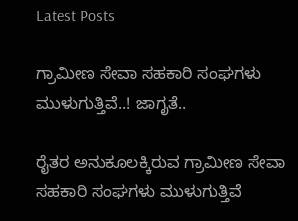Latest Posts

ಗ್ರಾಮೀಣ ಸೇವಾ ಸಹಕಾರಿ ಸಂಘಗಳು ಮುಳುಗುತ್ತಿವೆ..! ಜಾಗೃತೆ..

ರೈತರ ಅನುಕೂಲಕ್ಕಿರುವ ಗ್ರಾಮೀಣ ಸೇವಾ ಸಹಕಾರಿ ಸಂಘಗಳು ಮುಳುಗುತ್ತಿವೆ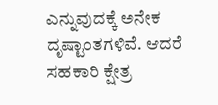ಎನ್ನುವುದಕ್ಕೆ ಅನೇಕ ದೃಷ್ಟಾಂತಗಳಿವೆ. ಆದರೆ ಸಹಕಾರಿ ಕ್ಷೇತ್ರ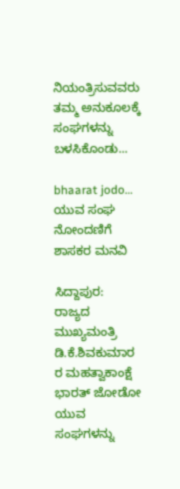ನಿಯಂತ್ರಿಸುವವರು ತಮ್ಮ ಅನುಕೂಲಕ್ಕೆ ಸಂಘಗಳನ್ನು ಬಳಸಿಕೊಂಡು...

bhaarat jodo… ಯುವ ಸಂಘ ನೋಂದಣಿಗೆ ಶಾಸಕರ ಮನವಿ

ಸಿದ್ದಾಪುರ: ರಾಜ್ಯದ ಮುಖ್ಯಮಂತ್ರಿ ಡಿ.ಕೆ.ಶಿವಕುಮಾರ ರ ಮಹತ್ವಾಕಾಂಕ್ಷೆ ಭಾರತ್ ಜೋಡೋ ಯುವ ಸಂಘಗಳನ್ನು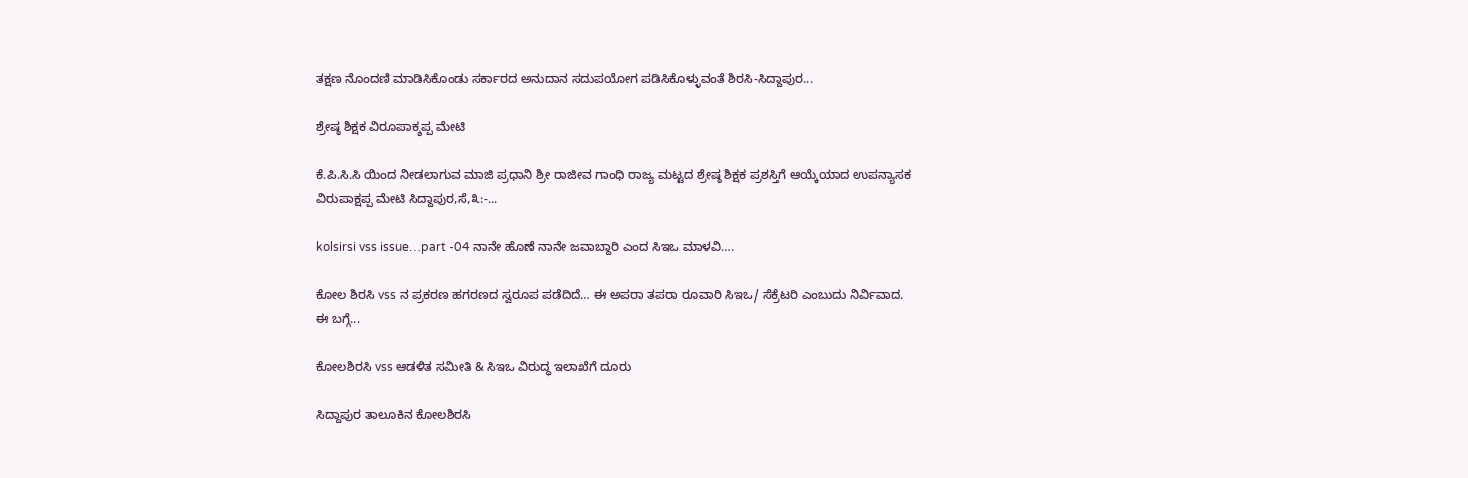ತಕ್ಷಣ ನೊಂದಣಿ ಮಾಡಿಸಿಕೊಂಡು ಸರ್ಕಾರದ ಅನುದಾನ ಸದುಪಯೋಗ ಪಡಿಸಿಕೊಳ್ಳುವಂತೆ ಶಿರಸಿ-ಸಿದ್ದಾಪುರ...

ಶ್ರೇಷ್ಠ ಶಿಕ್ಷಕ ವಿರೂಪಾಕ್ಶಪ್ಪ ಮೇಟಿ

ಕೆ.ಪಿ.ಸಿ.ಸಿ ಯಿಂದ ನೀಡಲಾಗುವ ಮಾಜಿ ಪ್ರಧಾನಿ ಶ್ರೀ ರಾಜೀವ ಗಾಂಧಿ ರಾಜ್ಯ ಮಟ್ಟದ ಶ್ರೇಷ್ಠ ಶಿಕ್ಷಕ ಪ್ರಶಸ್ತಿಗೆ ಆಯ್ಕೆಯಾದ ಉಪನ್ಯಾಸಕ ವಿರುಪಾಕ್ಷಪ್ಪ ಮೇಟಿ ಸಿದ್ದಾಪುರ,ಸೆ,೩:-...

kolsirsi vss issue…part -04 ನಾನೇ ಹೊಣೆ ನಾನೇ ಜವಾಬ್ದಾರಿ ಎಂದ ಸಿಇಒ ಮಾಳವಿ….

ಕೋಲ ಶಿರಸಿ vss ನ ಪ್ರಕರಣ ಹಗರಣದ ಸ್ವರೂಪ ಪಡೆದಿದೆ… ಈ ಅಪರಾ ತಪರಾ ರೂವಾರಿ ಸಿಇಒ/ ಸೆಕ್ರೆಟರಿ ಎಂಬುದು ನಿರ್ವಿವಾದ. ಈ ಬಗ್ಗೆ...

ಕೋಲಶಿರಸಿ vss ಆಡಳಿತ ಸಮೀತಿ & ಸಿಇಒ ವಿರುದ್ಧ ಇಲಾಖೆಗೆ ದೂರು

ಸಿದ್ದಾಪುರ ತಾಲೂಕಿನ ಕೋಲಶಿರಸಿ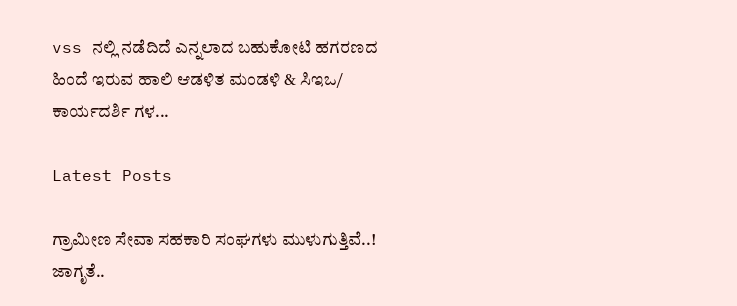vss ನಲ್ಲಿ ನಡೆದಿದೆ ಎನ್ನಲಾದ ಬಹುಕೋಟಿ ಹಗರಣದ ಹಿಂದೆ ಇರುವ ಹಾಲಿ ಆಡಳಿತ ಮಂಡಳಿ & ಸಿಇಒ/ ಕಾರ್ಯದರ್ಶಿ ಗಳ...

Latest Posts

ಗ್ರಾಮೀಣ ಸೇವಾ ಸಹಕಾರಿ ಸಂಘಗಳು ಮುಳುಗುತ್ತಿವೆ..! ಜಾಗೃತೆ..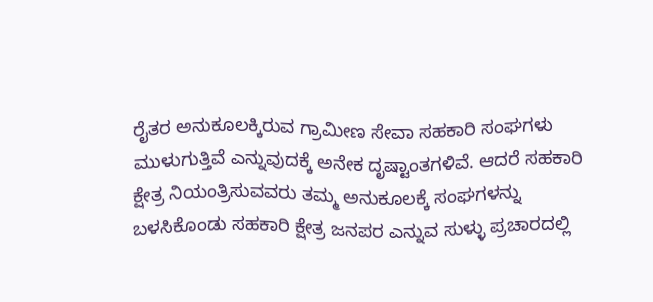ರೈತರ ಅನುಕೂಲಕ್ಕಿರುವ ಗ್ರಾಮೀಣ ಸೇವಾ ಸಹಕಾರಿ ಸಂಘಗಳು ಮುಳುಗುತ್ತಿವೆ ಎನ್ನುವುದಕ್ಕೆ ಅನೇಕ ದೃಷ್ಟಾಂತಗಳಿವೆ. ಆದರೆ ಸಹಕಾರಿ ಕ್ಷೇತ್ರ ನಿಯಂತ್ರಿಸುವವರು ತಮ್ಮ ಅನುಕೂಲಕ್ಕೆ ಸಂಘಗಳನ್ನು ಬಳಸಿಕೊಂಡು ಸಹಕಾರಿ ಕ್ಷೇತ್ರ ಜನಪರ ಎನ್ನುವ ಸುಳ್ಳು ಪ್ರಚಾರದಲ್ಲಿ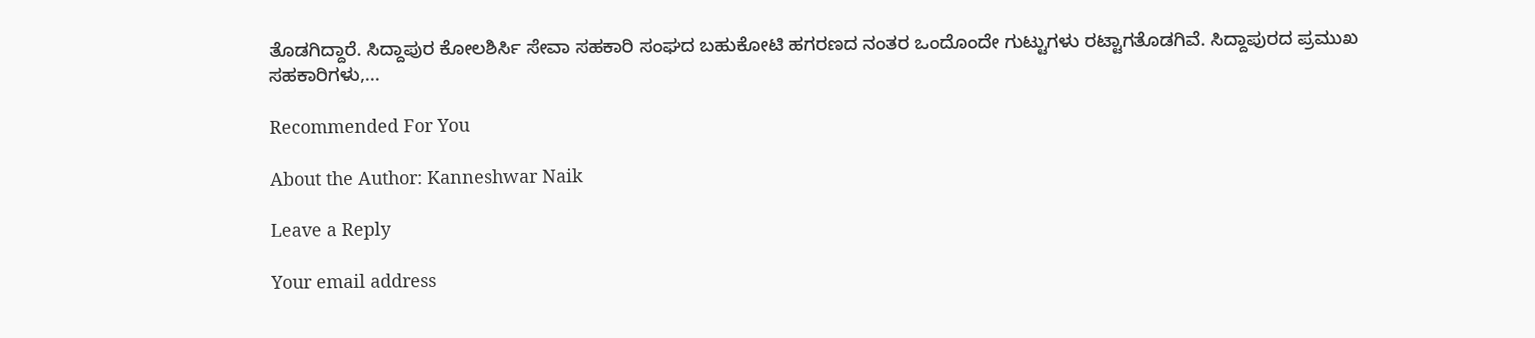ತೊಡಗಿದ್ದಾರೆ. ಸಿದ್ದಾಪುರ ಕೋಲಶಿರ್ಸಿ ಸೇವಾ ಸಹಕಾರಿ ಸಂಘದ ಬಹುಕೋಟಿ ಹಗರಣದ ನಂತರ ಒಂದೊಂದೇ ಗುಟ್ಟುಗಳು ರಟ್ಟಾಗತೊಡಗಿವೆ. ಸಿದ್ದಾಪುರದ ಪ್ರಮುಖ ಸಹಕಾರಿಗಳು,...

Recommended For You

About the Author: Kanneshwar Naik

Leave a Reply

Your email address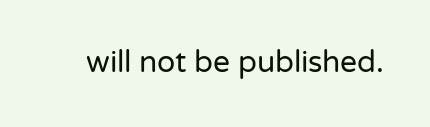will not be published.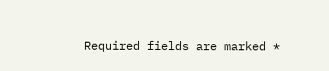Required fields are marked *